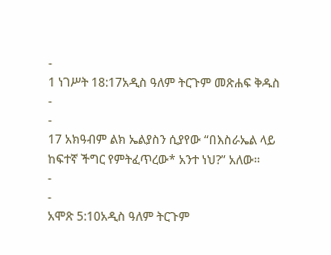-
1 ነገሥት 18:17አዲስ ዓለም ትርጉም መጽሐፍ ቅዱስ
-
-
17 አክዓብም ልክ ኤልያስን ሲያየው “በእስራኤል ላይ ከፍተኛ ችግር የምትፈጥረው* አንተ ነህ?” አለው።
-
-
አሞጽ 5:10አዲስ ዓለም ትርጉም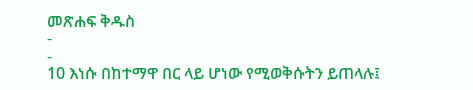መጽሐፍ ቅዱስ
-
-
10 እነሱ በከተማዋ በር ላይ ሆነው የሚወቅሱትን ይጠላሉ፤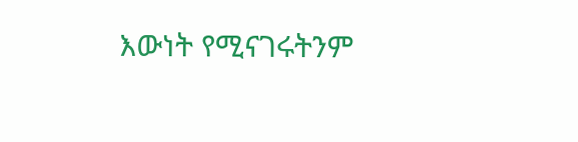እውነት የሚናገሩትንም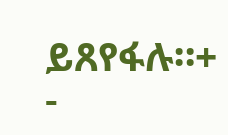ይጸየፋሉ።+
-